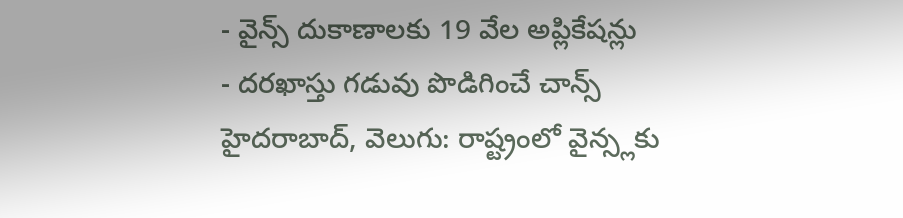- వైన్స్ దుకాణాలకు 19 వేల అప్లికేషన్లు
- దరఖాస్తు గడువు పొడిగించే చాన్స్
హైదరాబాద్, వెలుగు: రాష్ట్రంలో వైన్స్లకు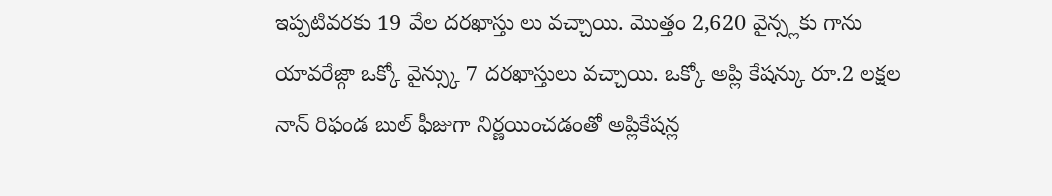ఇప్పటివరకు 19 వేల దరఖాస్తు లు వచ్చాయి. మొత్తం 2,620 వైన్స్లకు గాను యావరేజ్గా ఒక్కో వైన్స్కు 7 దరఖాస్తులు వచ్చాయి. ఒక్కో అప్లి కేషన్కు రూ.2 లక్షల నాన్ రిఫండ బుల్ ఫీజుగా నిర్ణయించడంతో అప్లికేషన్ల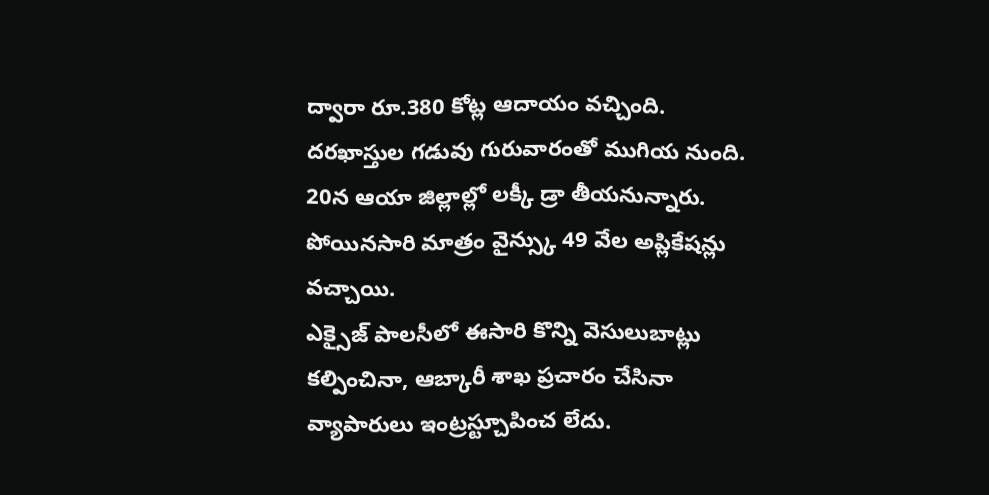ద్వారా రూ.380 కోట్ల ఆదాయం వచ్చింది. దరఖాస్తుల గడువు గురువారంతో ముగియ నుంది. 20న ఆయా జిల్లాల్లో లక్కీ డ్రా తీయనున్నారు. పోయినసారి మాత్రం వైన్స్కు 49 వేల అప్లికేషన్లు వచ్చాయి.
ఎక్సైజ్ పాలసీలో ఈసారి కొన్ని వెసులుబాట్లు కల్పించినా, ఆబ్కారీ శాఖ ప్రచారం చేసినా వ్యాపారులు ఇంట్రస్ట్చూపించ లేదు.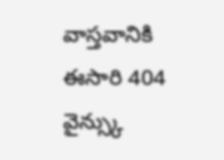వాస్తవానికి ఈసారి 404 వైన్స్కు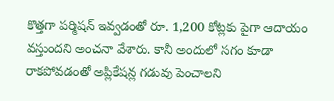కొత్తగా పర్మిషన్ ఇవ్వడంతో రూ. 1,200 కోట్లకు పైగా ఆదాయం వస్తుందని అంచనా వేశారు. కానీ అందులో సగం కూడా రాకపోవడంతో అప్లికేషన్ల గడువు పెంచాలని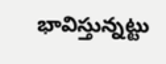భావిస్తున్నట్టు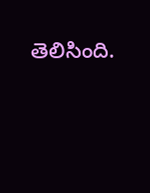తెలిసింది.